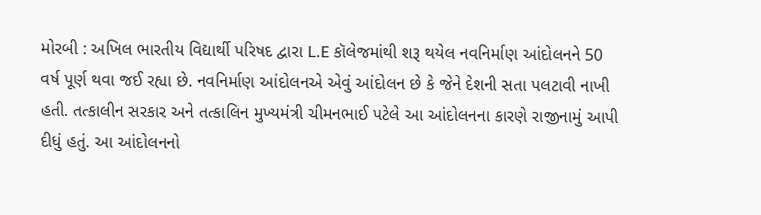મોરબી : અખિલ ભારતીય વિદ્યાર્થી પરિષદ દ્વારા L.E કૉલેજમાંથી શરૂ થયેલ નવનિર્માણ આંદોલનને 50 વર્ષ પૂર્ણ થવા જઈ રહ્યા છે. નવનિર્માણ આંદોલનએ એવું આંદોલન છે કે જેને દેશની સતા પલટાવી નાખી હતી. તત્કાલીન સરકાર અને તત્કાલિન મુખ્યમંત્રી ચીમનભાઈ પટેલે આ આંદોલનના કારણે રાજીનામું આપી દીધું હતું. આ આંદોલનનો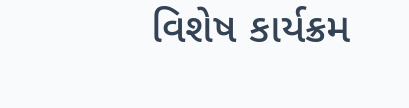વિશેષ કાર્યક્રમ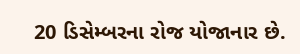20 ડિસેમ્બરના રોજ યોજાનાર છે.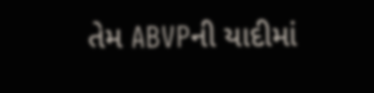તેમ ABVPની યાદીમાં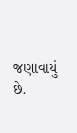જણાવાયું છે.